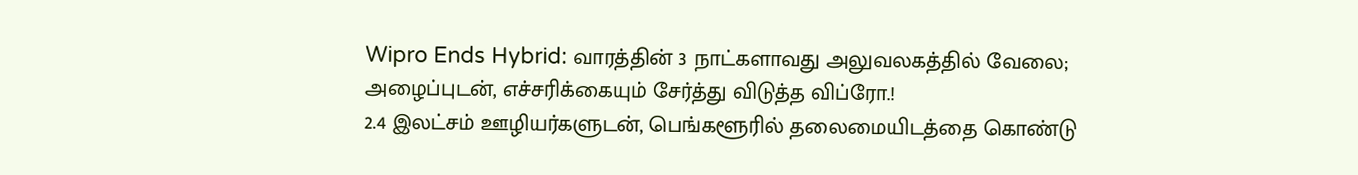Wipro Ends Hybrid: வாரத்தின் 3 நாட்களாவது அலுவலகத்தில் வேலை; அழைப்புடன், எச்சரிக்கையும் சேர்த்து விடுத்த விப்ரோ.!
2.4 இலட்சம் ஊழியர்களுடன், பெங்களூரில் தலைமையிடத்தை கொண்டு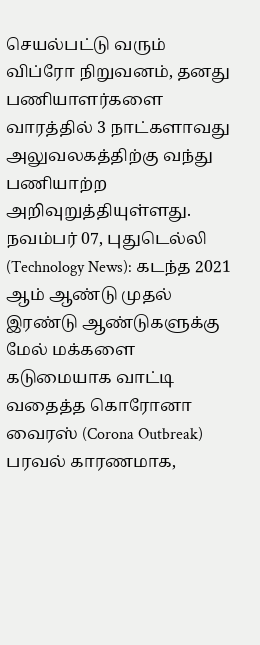செயல்பட்டு வரும் விப்ரோ நிறுவனம், தனது பணியாளர்களை வாரத்தில் 3 நாட்களாவது அலுவலகத்திற்கு வந்து பணியாற்ற அறிவுறுத்தியுள்ளது.
நவம்பர் 07, புதுடெல்லி (Technology News): கடந்த 2021 ஆம் ஆண்டு முதல் இரண்டு ஆண்டுகளுக்கு மேல் மக்களை கடுமையாக வாட்டி வதைத்த கொரோனா வைரஸ் (Corona Outbreak) பரவல் காரணமாக,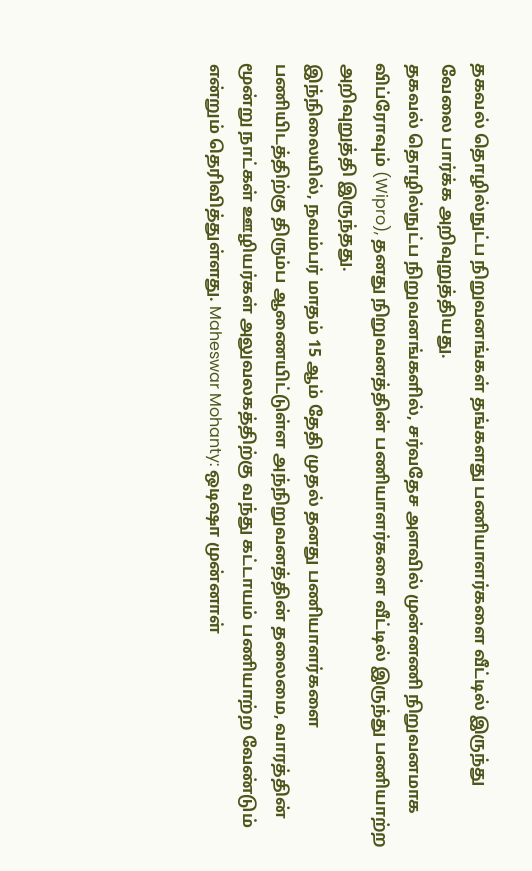தகவல் தொழில்நுட்ப நிறுவனங்கள் தங்களது பணியாளர்களை வீட்டில் இருந்து வேலை பார்க்க அறிவுறுத்தியது.
தகவல் தொழில்நுட்ப நிறுவனங்களில், சர்வதேச அளவில் முன்னணி நிறுவனமாக விப்ரோவும் (Wipro), தனது நிறுவனத்தின் பணியாளர்களை வீட்டில் இருந்து பணியாற்ற அறிவுறுத்தி இருந்தது.
இந்நிலையில், நவம்பர் மாதம் 15 ஆம் தேதி முதல் தனது பணியாளர்களை பணியிடத்திற்கு திரும்ப ஆணையிட்டுள்ள அந்நிறுவனத்தின் தலைமை, வாரத்தின் மூன்று நாட்கள் ஊழியர்கள் அலுவலகத்திற்கு வந்து கட்டாயம் பணியாற்ற வேண்டும் என்றும் தெரிவித்துள்ளது. Maheswar Mohanty: ஒடிஷா முன்னாள்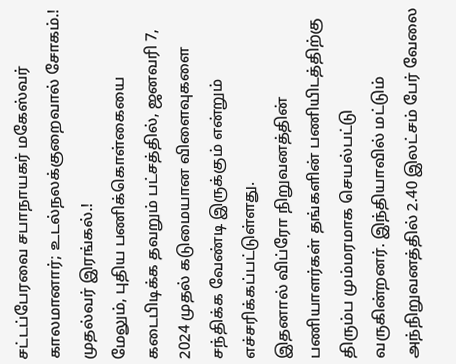சட்டப்பேரவை சபாநாயகர் மகேஸ்வர் காலமானார்; உடல்நலக்குறைவால் சோகம்.! முதல்வர் இரங்கல்.!
மேலும், புதிய பணிக்கொள்கையை கடைபிடிக்க தவறும் பட்சத்தில், ஜனவரி 7, 2024 முதல் கடுமையான விளைவுகளை சந்திக்க வேண்டி இருக்கும் என்றும் எச்சரிக்கப்பட்டுள்ளது.
இதனால் விப்ரோ நிறுவனத்தின் பணியாளர்கள் தங்களின் பணியிடத்திற்கு திரும்ப மும்மரமாக செயல்பட்டு வருகின்றனர். இந்தியாவில் மட்டும் அந்நிறுவனத்தில் 2.40 இலட்சம் பேர் வேலை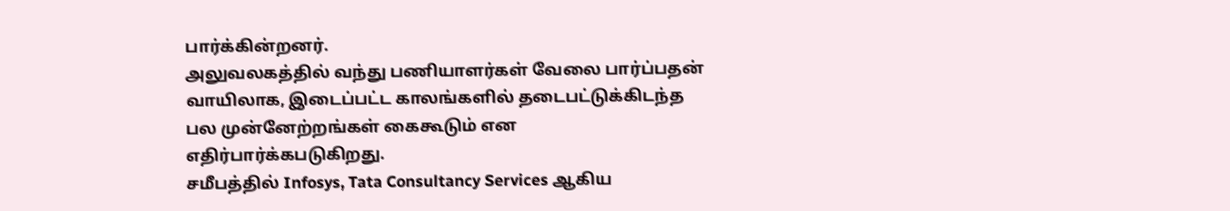பார்க்கின்றனர்.
அலுவலகத்தில் வந்து பணியாளர்கள் வேலை பார்ப்பதன் வாயிலாக, இடைப்பட்ட காலங்களில் தடைபட்டுக்கிடந்த பல முன்னேற்றங்கள் கைகூடும் என எதிர்பார்க்கபடுகிறது.
சமீபத்தில் Infosys, Tata Consultancy Services ஆகிய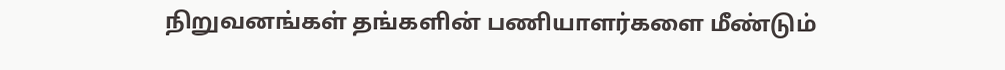நிறுவனங்கள் தங்களின் பணியாளர்களை மீண்டும்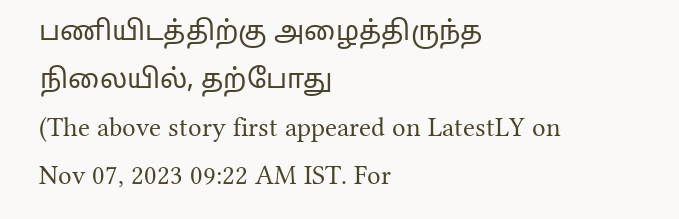பணியிடத்திற்கு அழைத்திருந்த நிலையில், தற்போது
(The above story first appeared on LatestLY on Nov 07, 2023 09:22 AM IST. For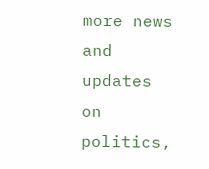more news and updates on politics,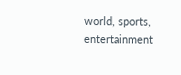world, sports, entertainment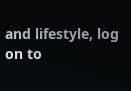and lifestyle, log on to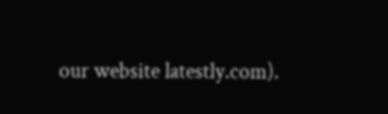our website latestly.com).